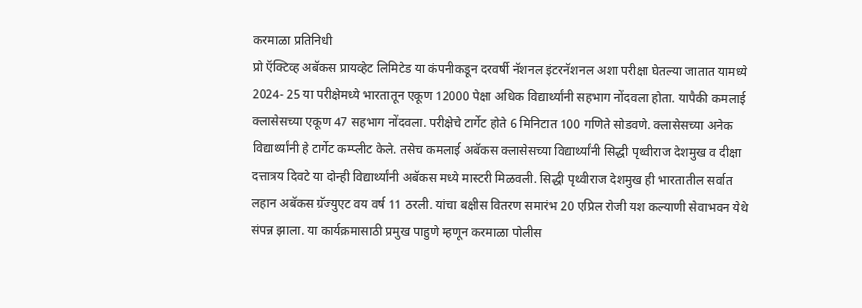करमाळा प्रतिनिधी
प्रो ऍक्टिव्ह अबॅकस प्रायव्हेट लिमिटेड या कंपनीकडून दरवर्षी नॅशनल इंटरनॅशनल अशा परीक्षा घेतल्या जातात यामध्ये 2024- 25 या परीक्षेमध्ये भारतातून एकूण 12000 पेक्षा अधिक विद्यार्थ्यांनी सहभाग नोंदवला होता. यापैकी कमलाई क्लासेसच्या एकूण 47 सहभाग नोंदवला. परीक्षेचे टार्गेट होते 6 मिनिटात 100 गणिते सोडवणे. क्लासेसच्या अनेक विद्यार्थ्यांनी हे टार्गेट कम्प्लीट केले. तसेच कमलाई अबॅकस क्लासेसच्या विद्यार्थ्यांनी सिद्धी पृथ्वीराज देशमुख व दीक्षा दत्तात्रय दिवटे या दोन्ही विद्यार्थ्यांनी अबॅकस मध्ये मास्टरी मिळवली. सिद्धी पृथ्वीराज देशमुख ही भारतातील सर्वात लहान अबॅकस ग्रॅज्युएट वय वर्ष 11 ठरली. यांचा बक्षीस वितरण समारंभ 20 एप्रिल रोजी यश कल्याणी सेवाभवन येथे संपन्न झाला. या कार्यक्रमासाठी प्रमुख पाहुणे म्हणून करमाळा पोलीस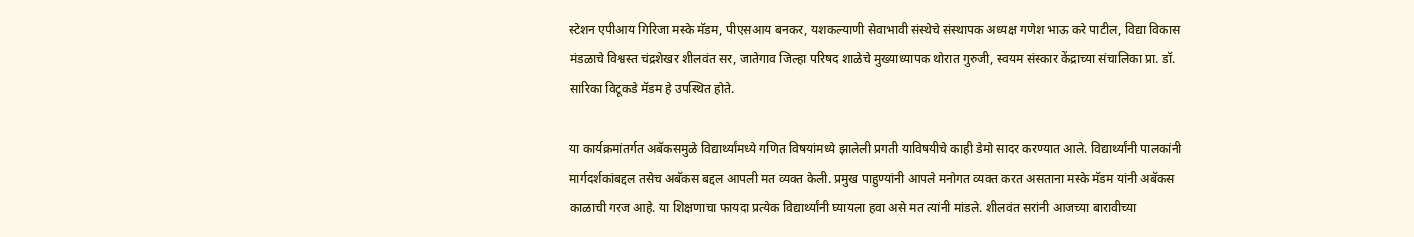स्टेशन एपीआय गिरिजा मस्के मॅडम, पीएसआय बनकर, यशकल्याणी सेवाभावी संस्थेचे संस्थापक अध्यक्ष गणेश भाऊ करे पाटील, विद्या विकास मंडळाचे विश्वस्त चंद्रशेखर शीलवंत सर, जातेगाव जिल्हा परिषद शाळेचे मुख्याध्यापक थोरात गुरुजी, स्वयम संस्कार केंद्राच्या संचालिका प्रा. डॉ. सारिका विटूकडे मॅडम हे उपस्थित होते.

या कार्यक्रमांतर्गत अबॅकसमुळे विद्यार्थ्यांमध्ये गणित विषयांमध्ये झालेली प्रगती याविषयीचे काही डेमो सादर करण्यात आले. विद्यार्थ्यांनी पालकांनी मार्गदर्शकांबद्दल तसेच अबॅकस बद्दल आपली मत व्यक्त केली. प्रमुख पाहुण्यांनी आपले मनोगत व्यक्त करत असताना मस्के मॅडम यांनी अबॅकस काळाची गरज आहे. या शिक्षणाचा फायदा प्रत्येक विद्यार्थ्यांनी घ्यायला हवा असे मत त्यांनी मांडले. शीलवंत सरांनी आजच्या बारावीच्या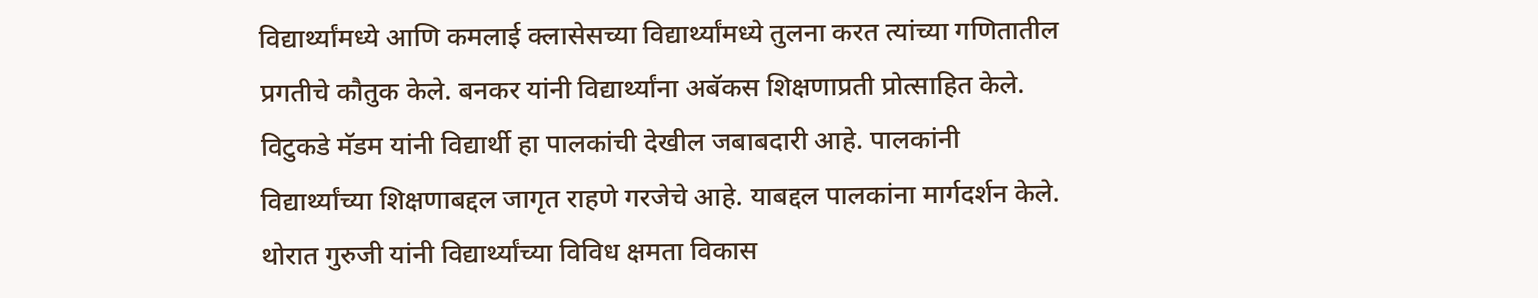विद्यार्थ्यांमध्ये आणि कमलाई क्लासेसच्या विद्यार्थ्यांमध्ये तुलना करत त्यांच्या गणितातील प्रगतीचे कौतुक केले. बनकर यांनी विद्यार्थ्यांना अबॅकस शिक्षणाप्रती प्रोत्साहित केले. विटुकडे मॅडम यांनी विद्यार्थी हा पालकांची देखील जबाबदारी आहे. पालकांनी विद्यार्थ्यांच्या शिक्षणाबद्दल जागृत राहणे गरजेचे आहे. याबद्दल पालकांना मार्गदर्शन केले. थोरात गुरुजी यांनी विद्यार्थ्यांच्या विविध क्षमता विकास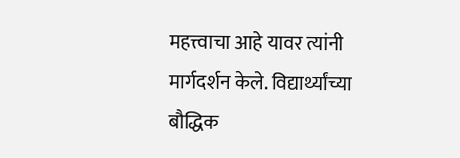महत्त्वाचा आहे यावर त्यांनी मार्गदर्शन केले. विद्यार्थ्यांच्या बौद्धिक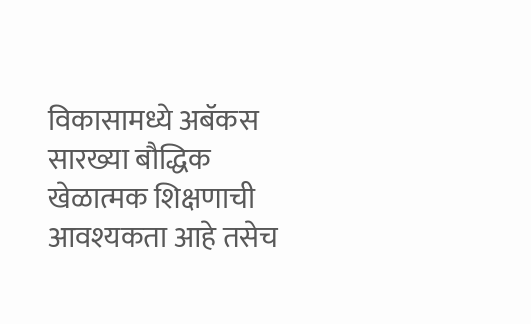विकासामध्ये अबॅकस सारख्या बौद्धिक खेळात्मक शिक्षणाची आवश्यकता आहे तसेच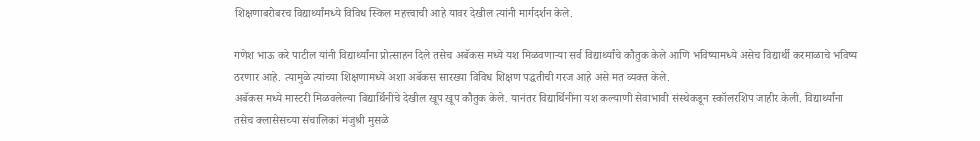शिक्षणाबरोबरच विद्यार्थ्यांमध्ये विविध स्किल महत्त्वाची आहे यावर देखील त्यांनी मार्गदर्शन केले.

गणेश भाऊ करे पाटील यांनी विद्यार्थ्यांना प्रोत्साहन दिले तसेच अबॅकस मध्ये यश मिळवणाऱ्या सर्व विद्यार्थ्यांचे कौतुक केले आणि भविष्यामध्ये असेच विद्यार्थी करमाळाचे भविष्य ठरणार आहे. त्यामुळे त्यांच्या शिक्षणामध्ये अशा अबॅकस सारख्या विविध शिक्षण पद्धतीची गरज आहे असे मत व्यक्त केले.
अबॅकस मध्ये मास्टरी मिळवलेल्या विद्यार्थिनींचे देखील खूप खूप कौतुक केले. यानंतर विद्यार्थिनींना यश कल्याणी सेवाभावी संस्थेकडून स्कॉलरशिप जाहीर केली. विद्यार्थ्यांना तसेच क्लासेसच्या संचालिकां मंजुश्री मुसळे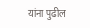यांना पुढील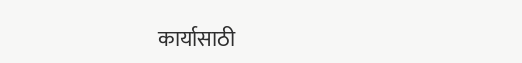कार्यासाठी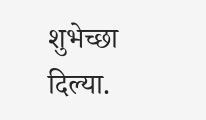शुभेच्छा दिल्या.